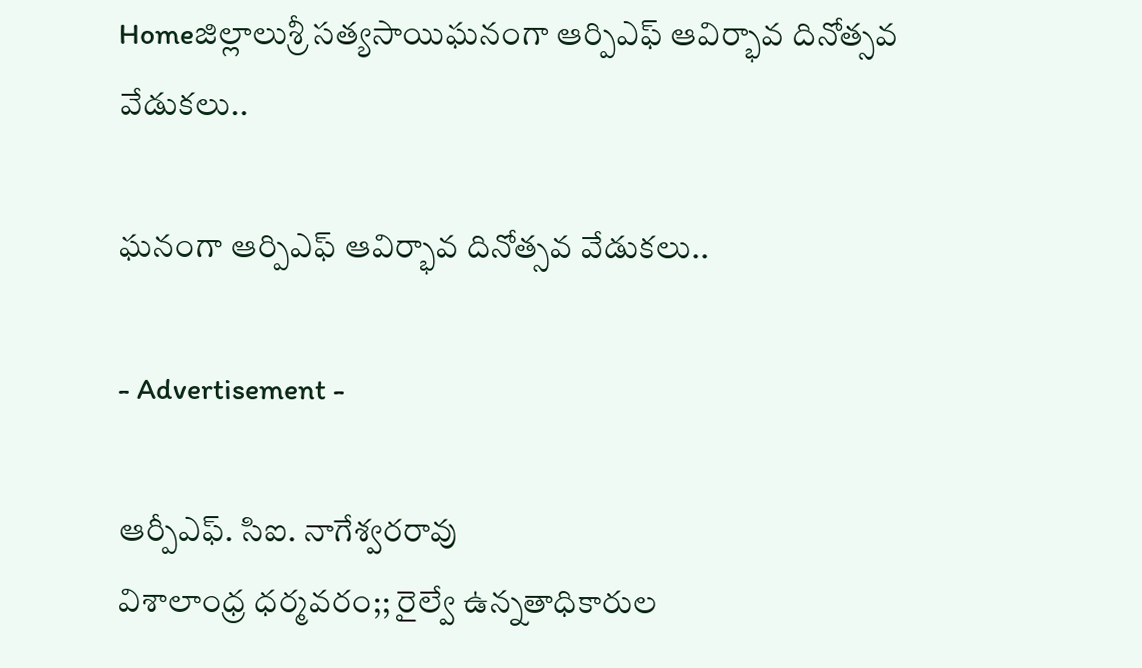Homeజిల్లాలుశ్రీ సత్యసాయిఘనంగా ఆర్పిఎఫ్ ఆవిర్భావ దినోత్సవ వేడుకలు..

ఘనంగా ఆర్పిఎఫ్ ఆవిర్భావ దినోత్సవ వేడుకలు..

- Advertisement -

ఆర్పీఎఫ్. సిఐ. నాగేశ్వరరావు
విశాలాంధ్ర ధర్మవరం;; రైల్వే ఉన్నతాధికారుల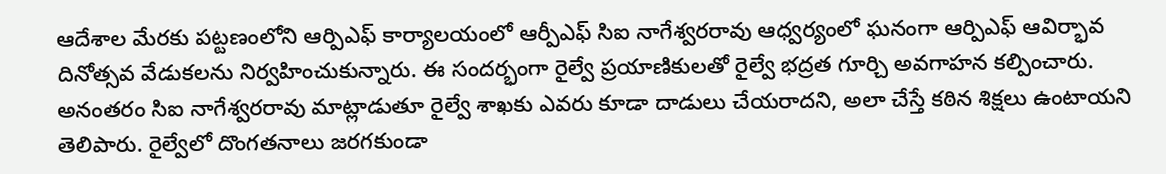ఆదేశాల మేరకు పట్టణంలోని ఆర్పిఎఫ్ కార్యాలయంలో ఆర్పీఎఫ్ సిఐ నాగేశ్వరరావు ఆధ్వర్యంలో ఘనంగా ఆర్పిఎఫ్ ఆవిర్భావ దినోత్సవ వేడుకలను నిర్వహించుకున్నారు. ఈ సందర్భంగా రైల్వే ప్రయాణికులతో రైల్వే భద్రత గూర్చి అవగాహన కల్పించారు. అనంతరం సిఐ నాగేశ్వరరావు మాట్లాడుతూ రైల్వే శాఖకు ఎవరు కూడా దాడులు చేయరాదని, అలా చేస్తే కఠిన శిక్షలు ఉంటాయని తెలిపారు. రైల్వేలో దొంగతనాలు జరగకుండా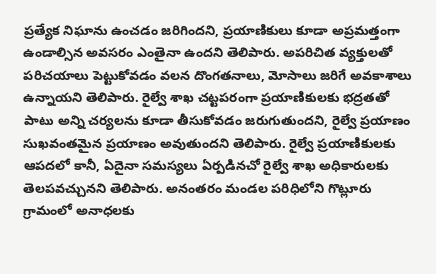ప్రత్యేక నిఘాను ఉంచడం జరిగిందని, ప్రయాణికులు కూడా అప్రమత్తంగా ఉండాల్సిన అవసరం ఎంతైనా ఉందని తెలిపారు. అపరిచిత వ్యక్తులతో పరిచయాలు పెట్టుకోవడం వలన దొంగతనాలు, మోసాలు జరిగే అవకాశాలు ఉన్నాయని తెలిపారు. రైల్వే శాఖ చట్టపరంగా ప్రయాణికులకు భద్రతతో పాటు అన్ని చర్యలను కూడా తీసుకోవడం జరుగుతుందని, రైల్వే ప్రయాణం సుఖవంతమైన ప్రయాణం అవుతుందని తెలిపారు. రైల్వే ప్రయాణికులకు ఆపదలో కానీ, ఏదైనా సమస్యలు ఏర్పడినచో రైల్వే శాఖ అధికారులకు తెలపవచ్చునని తెలిపారు. అనంతరం మండల పరిధిలోని గొట్లూరు గ్రామంలో అనాధలకు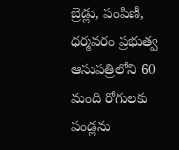బ్రెడ్లు, పంపిణీ, ధర్మవరం ప్రభుత్వ ఆసుపత్రిలోని 60 మంది రోగులకు పండ్లను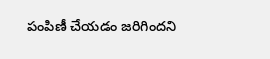పంపిణీ చేయడం జరిగిందని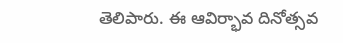తెలిపారు. ఈ ఆవిర్భావ దినోత్సవ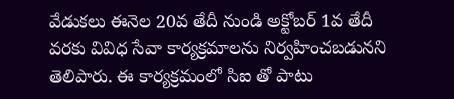వేడుకలు ఈనెల 20వ తేదీ నుండి అక్టోబర్ 1వ తేదీ వరకు వివిధ సేవా కార్యక్రమాలను నిర్వహించబడునని తెలిపారు. ఈ కార్యక్రమంలో సిఐ తో పాటు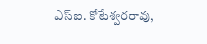ఎస్ఐ. కోటేశ్వరరావు,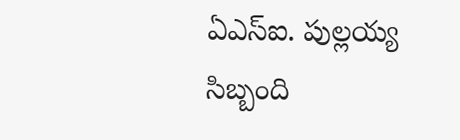ఏఎస్ఐ. పుల్లయ్య సిబ్బంది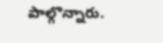పాల్గొన్నారు.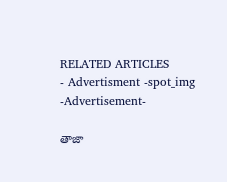RELATED ARTICLES
- Advertisment -spot_img
-Advertisement-

తాజా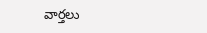వార్తలు